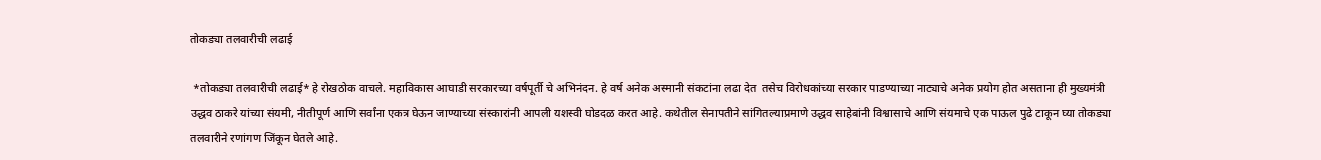तोकड्या तलवारीची लढाई

 *तोकड्या तलवारीची लढाई* हे रोखठोक वाचले. महाविकास आघाडी सरकारच्या वर्षपूर्ती चे अभिनंदन. हे वर्ष अनेक अस्मानी संकटांना लढा देत  तसेच विरोधकांच्या सरकार पाडण्याच्या नाट्याचे अनेक प्रयोग होत असताना ही मुख्यमंत्री उद्धव ठाकरे यांच्या संयमी, नीतीपूर्ण आणि सर्वांना एकत्र घेऊन जाण्याच्या संस्कारांनी आपली यशस्वी घोडदळ करत आहे. कथेतील सेनापतीने सांगितल्याप्रमाणे उद्धव साहेबांनी विश्वासाचे आणि संयमाचे एक पाऊल पुढे टाकून घ्या तोकड्या तलवारीने रणांगण जिंकून घेतले आहे.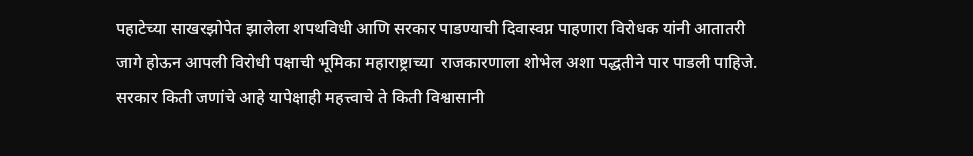पहाटेच्या साखरझोपेत झालेला शपथविधी आणि सरकार पाडण्याची दिवास्वप्न पाहणारा विरोधक यांनी आतातरी जागे होऊन आपली विरोधी पक्षाची भूमिका महाराष्ट्राच्या  राजकारणाला शोभेल अशा पद्धतीने पार पाडली पाहिजे. सरकार किती जणांचे आहे यापेक्षाही महत्त्वाचे ते किती विश्वासानी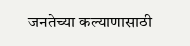जनतेच्या कल्याणासाठी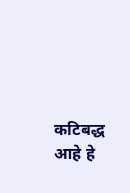कटिबद्ध आहे हे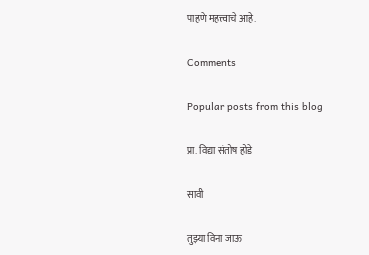पाहणे महत्त्वाचे आहे.

Comments

Popular posts from this blog

प्रा. विद्या संतोष होडे

सावी

तुझ्या विना जाऊ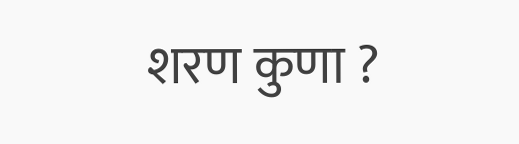शरण कुणा ?